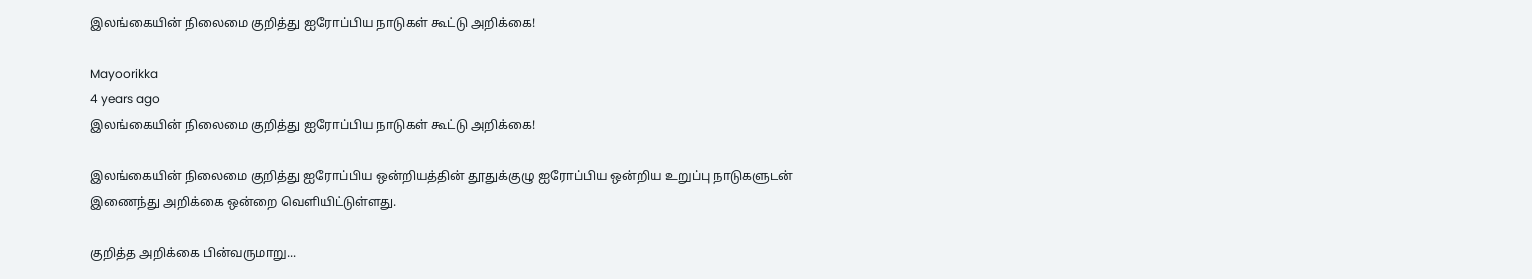இலங்கையின் நிலைமை குறித்து ஐரோப்பிய நாடுகள் கூட்டு அறிக்கை!

Mayoorikka
4 years ago
இலங்கையின் நிலைமை குறித்து ஐரோப்பிய நாடுகள் கூட்டு அறிக்கை!

இலங்கையின் நிலைமை குறித்து ஐரோப்பிய ஒன்றியத்தின் தூதுக்குழு ஐரோப்பிய ஒன்றிய உறுப்பு நாடுகளுடன் இணைந்து அறிக்கை ஒன்றை வெளியிட்டுள்ளது.

குறித்த அறிக்கை பின்வருமாறு...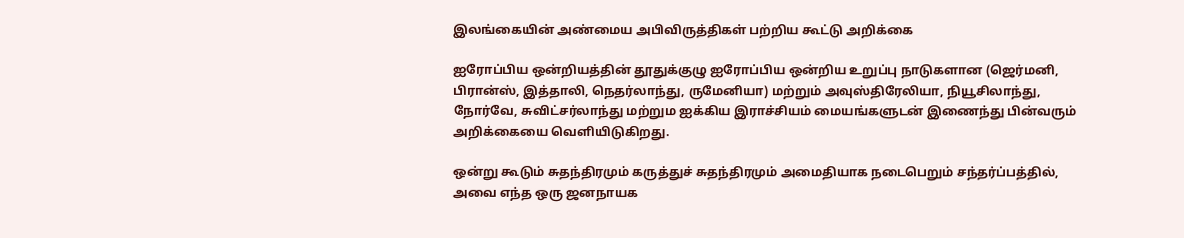இலங்கையின் அண்மைய அபிவிருத்திகள் பற்றிய கூட்டு அறிக்கை

ஐரோப்பிய ஒன்றியத்தின் தூதுக்குழு ஐரோப்பிய ஒன்றிய உறுப்பு நாடுகளான (ஜெர்மனி, பிரான்ஸ், இத்தாலி, நெதர்லாந்து, ருமேனியா) மற்றும் அவுஸ்திரேலியா, நியூசிலாந்து, நோர்வே, சுவிட்சர்லாந்து மற்றும ஐக்கிய இராச்சியம் மையங்களுடன் இணைந்து பின்வரும் அறிக்கையை வெளியிடுகிறது.

ஒன்று கூடும் சுதந்திரமும் கருத்துச் சுதந்திரமும் அமைதியாக நடைபெறும் சந்தர்ப்பத்தில், அவை எந்த ஒரு ஜனநாயக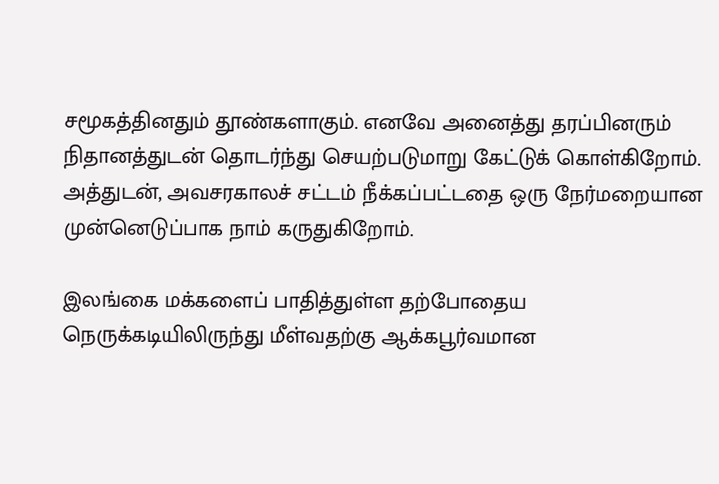சமூகத்தினதும் தூண்களாகும். எனவே அனைத்து தரப்பினரும் நிதானத்துடன் தொடர்ந்து செயற்படுமாறு கேட்டுக் கொள்கிறோம். அத்துடன், அவசரகாலச் சட்டம் நீக்கப்பட்டதை ஒரு நேர்மறையான முன்னெடுப்பாக நாம் கருதுகிறோம்.

இலங்கை மக்களைப் பாதித்துள்ள தற்போதைய நெருக்கடியிலிருந்து மீள்வதற்கு ஆக்கபூர்வமான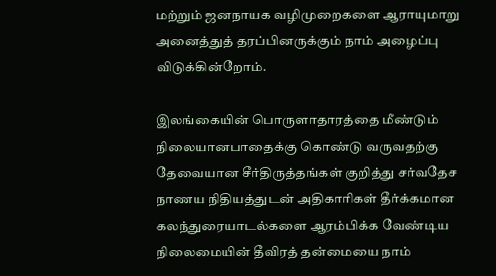மற்றும் ஜனநாயக வழிமுறைகளை ஆராயுமாறு அனைத்துத் தரப்பினருக்கும் நாம் அழைப்பு விடுக்கின்றோம்.

இலங்கையின் பொருளாதாரத்தை மீண்டும் நிலையானபாதைக்கு கொண்டு வருவதற்கு தேவையான சீர்திருத்தங்கள் குறித்து சர்வதேச நாணய நிதியத்துடன் அதிகாரிகள் தீர்க்கமான கலந்துரையாடல்களை ஆரம்பிக்க வேண்டிய நிலைமையின் தீவிரத் தன்மையை நாம்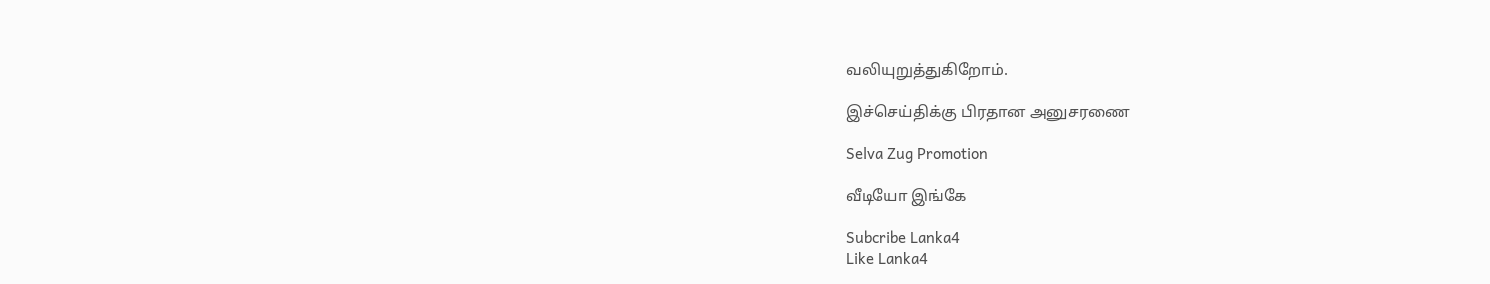வலியுறுத்துகிறோம்.

இச்செய்திக்கு பிரதான அனுசரணை

Selva Zug Promotion

வீடியோ இங்கே

Subcribe Lanka4
Like Lanka4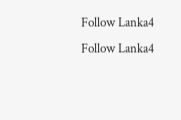Follow Lanka4
Follow Lanka4